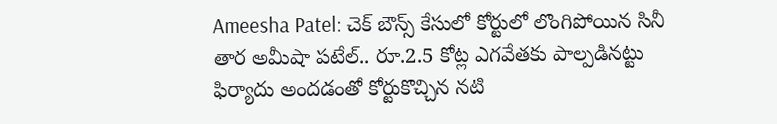Ameesha Patel: చెక్ బౌన్స్ కేసులో కోర్టులో లొంగిపోయిన సినీ తార అమీషా పటేల్.. రూ.2.5 కోట్ల ఎగవేతకు పాల్పడినట్టు ఫిర్యాదు అందడంతో కోర్టుకొచ్చిన నటి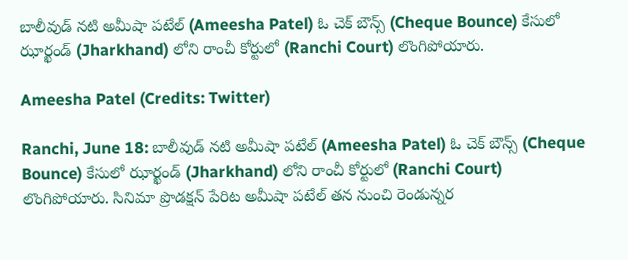బాలీవుడ్ నటి అమీషా పటేల్ (Ameesha Patel) ఓ చెక్ బౌన్స్ (Cheque Bounce) కేసులో ఝార్ఖండ్ (Jharkhand) లోని రాంచీ కోర్టులో (Ranchi Court) లొంగిపోయారు.

Ameesha Patel (Credits: Twitter)

Ranchi, June 18: బాలీవుడ్ నటి అమీషా పటేల్ (Ameesha Patel) ఓ చెక్ బౌన్స్ (Cheque Bounce) కేసులో ఝార్ఖండ్ (Jharkhand) లోని రాంచీ కోర్టులో (Ranchi Court) లొంగిపోయారు. సినిమా ప్రొడక్షన్ పేరిట అమీషా పటేల్ తన నుంచి రెండున్నర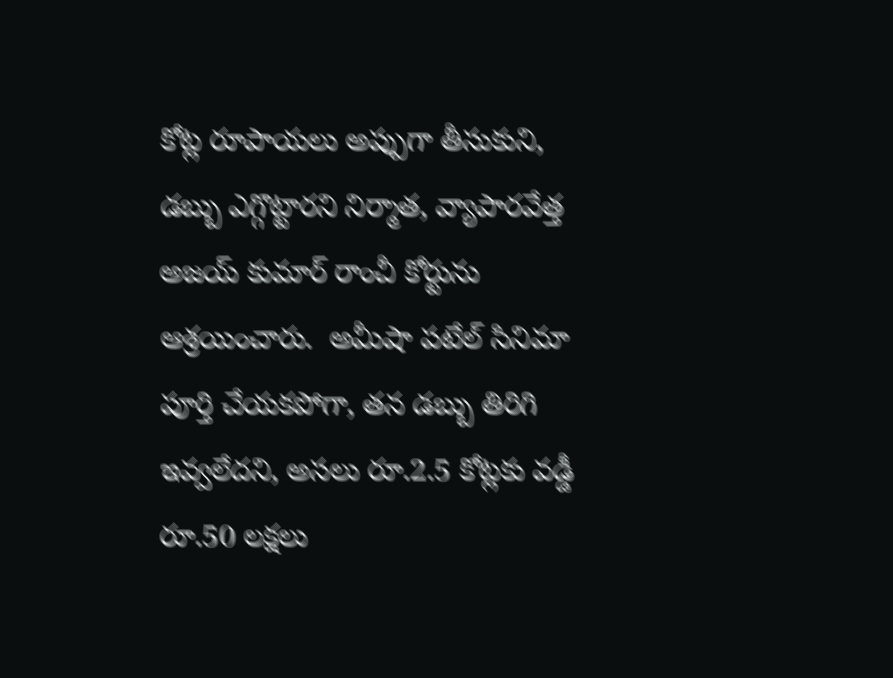కోట్ల రూపాయలు అప్పుగా తీసుకుని, డబ్బు ఎగ్గొట్టారని నిర్మాత, వ్యాపారవేత్త అజయ్ కుమార్ రాంచీ కోర్టును ఆశ్రయించారు.  అమీషా పటేల్ సినిమా పూర్తి చేయకపోగా, తన డబ్బు తిరిగి ఇవ్వలేదని, అసలు రూ.2.5 కోట్లకు వడ్డీ రూ.50 లక్షలు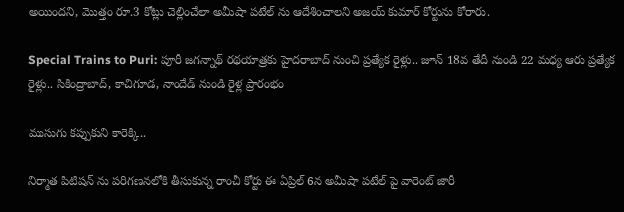అయిందని, మొత్తం రూ.3 కోట్లు చెల్లించేలా అమీషా పటేల్ ను ఆదేశించాలని అజయ్ కుమార్ కోర్టును కోరారు.

Special Trains to Puri: పూరీ జగన్నాథ్ రథయాత్రకు హైదరాబాద్ నుంచి ప్రత్యేక రైళ్లు.. జూన్ 18వ తేదీ నుండి 22 మధ్య ఆరు ప్రత్యేక రైళ్లు.. సికింద్రాబాద్, కాచిగూడ, నాందేడ్ నుండి రైళ్ల ప్రారంభం

ముసుగు కప్పుకుని కారెక్కి..

నిర్మాత పిటిషన్ ను పరిగణనలోకి తీసుకున్న రాంచీ కోర్టు ఈ ఏప్రిల్ 6న అమీషా పటేల్ పై వారెంట్ జారీ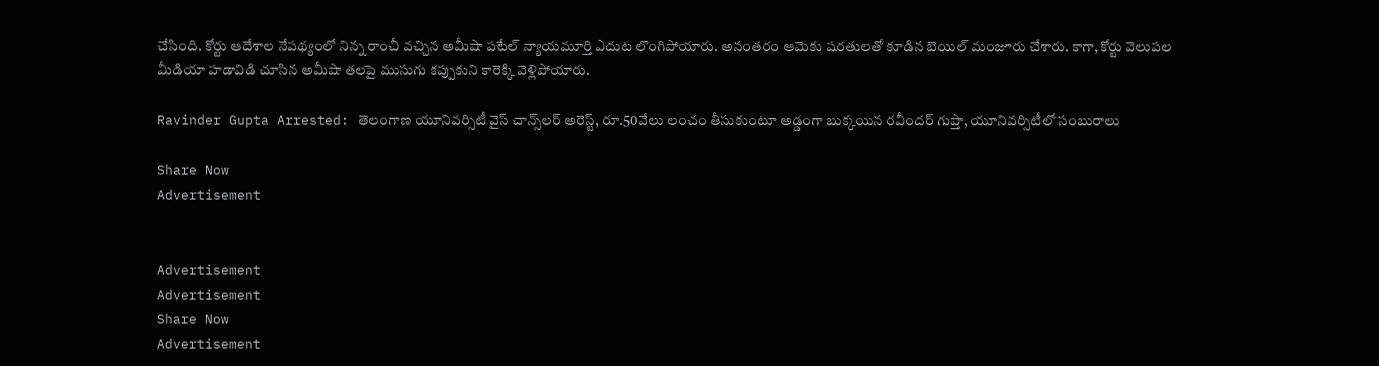చేసింది. కోర్టు ఆదేశాల నేపథ్యంలో నిన్న రాంచీ వచ్చిన అమీషా పటేల్ న్యాయమూర్తి ఎదుట లొంగిపోయారు. అనంతరం ఆమెకు షరతులతో కూడిన బెయిల్ మంజూరు చేశారు. కాగా, కోర్టు వెలుపల మీడియా హడావిడి చూసిన అమీషా తలపై ముసుగు కప్పుకుని కారెక్కి వెళ్లిపోయారు.

Ravinder Gupta Arrested: తెలంగాణ యూనివర్సిటీ వైస్‌ చాన్స్‌లర్‌ అరెస్ట్, రూ.50వేలు లంచం తీసుకుంటూ అడ్డంగా బుక్కయిన రవీందర్ గుప్తా, యూనివర్సిటీలో సంబురాలు

Share Now
Advertisement


Advertisement
Advertisement
Share Now
Advertisement